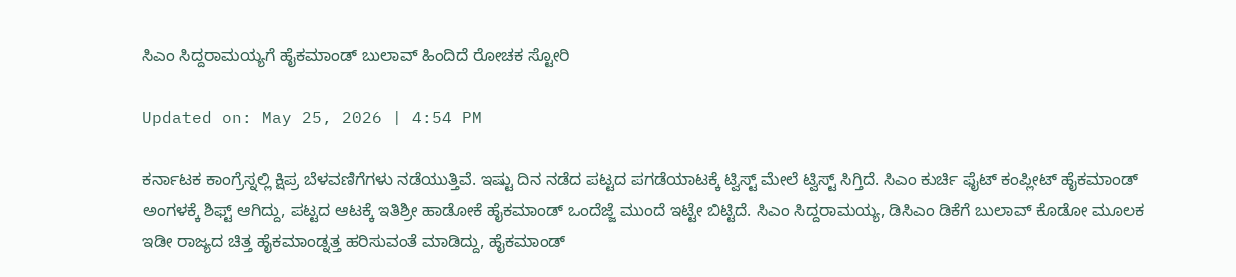ಸಿಎಂ ಸಿದ್ದರಾಮಯ್ಯಗೆ ಹೈಕಮಾಂಡ್ ಬುಲಾವ್ ಹಿಂದಿದೆ ರೋಚಕ ಸ್ಟೋರಿ

Updated on: May 25, 2026 | 4:54 PM

ಕರ್ನಾಟಕ ಕಾಂಗ್ರೆಸ್ನಲ್ಲಿ ಕ್ಷಿಪ್ರ ಬೆಳವಣಿಗೆಗಳು ನಡೆಯುತ್ತಿವೆ. ಇಷ್ಟು ದಿನ ನಡೆದ ಪಟ್ಟದ ಪಗಡೆಯಾಟಕ್ಕೆ ಟ್ವಿಸ್ಟ್ ಮೇಲೆ ಟ್ವಿಸ್ಟ್ ಸಿಗ್ತಿದೆ. ಸಿಎಂ ಕುರ್ಚಿ ಫೈಟ್ ಕಂಪ್ಲೀಟ್ ಹೈಕಮಾಂಡ್ ಅಂಗಳಕ್ಕೆ ಶಿಫ್ಟ್ ಆಗಿದ್ದು, ಪಟ್ಟದ ಆಟಕ್ಕೆ ಇತಿಶ್ರೀ ಹಾಡೋಕೆ ಹೈಕಮಾಂಡ್ ಒಂದೆಜ್ಜೆ ಮುಂದೆ ಇಟ್ಟೇ ಬಿಟ್ಟಿದೆ. ಸಿಎಂ ಸಿದ್ದರಾಮಯ್ಯ, ಡಿಸಿಎಂ ಡಿಕೆಗೆ ಬುಲಾವ್ ಕೊಡೋ ಮೂಲಕ ಇಡೀ ರಾಜ್ಯದ ಚಿತ್ತ ಹೈಕಮಾಂಡ್ನತ್ತ ಹರಿಸುವಂತೆ ಮಾಡಿದ್ದು, ಹೈಕಮಾಂಡ್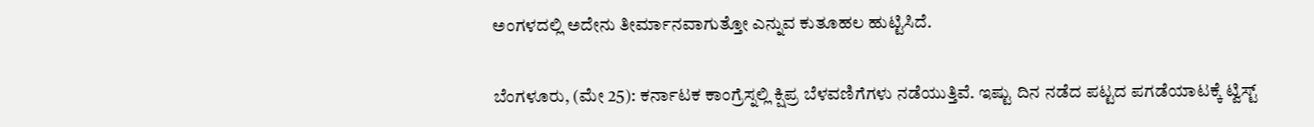ಅಂಗಳದಲ್ಲಿ ಅದೇನು ತೀರ್ಮಾನವಾಗುತ್ತೋ ಎನ್ನುವ ಕುತೂಹಲ ಹುಟ್ಟಿಸಿದೆ.

ಬೆಂಗಳೂರು, (ಮೇ 25): ಕರ್ನಾಟಕ ಕಾಂಗ್ರೆಸ್ನಲ್ಲಿ ಕ್ಷಿಪ್ರ ಬೆಳವಣಿಗೆಗಳು ನಡೆಯುತ್ತಿವೆ. ಇಷ್ಟು ದಿನ ನಡೆದ ಪಟ್ಟದ ಪಗಡೆಯಾಟಕ್ಕೆ ಟ್ವಿಸ್ಟ್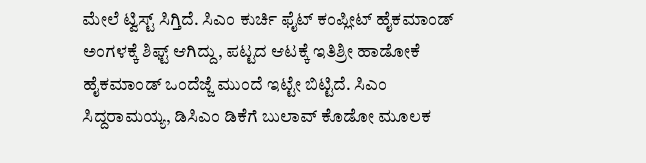ಮೇಲೆ ಟ್ವಿಸ್ಟ್ ಸಿಗ್ತಿದೆ. ಸಿಎಂ ಕುರ್ಚಿ ಫೈಟ್ ಕಂಪ್ಲೀಟ್ ಹೈಕಮಾಂಡ್ ಅಂಗಳಕ್ಕೆ ಶಿಫ್ಟ್ ಆಗಿದ್ದು, ಪಟ್ಟದ ಆಟಕ್ಕೆ ಇತಿಶ್ರೀ ಹಾಡೋಕೆ ಹೈಕಮಾಂಡ್ ಒಂದೆಜ್ಜೆ ಮುಂದೆ ಇಟ್ಟೇ ಬಿಟ್ಟಿದೆ. ಸಿಎಂ ಸಿದ್ದರಾಮಯ್ಯ, ಡಿಸಿಎಂ ಡಿಕೆಗೆ ಬುಲಾವ್ ಕೊಡೋ ಮೂಲಕ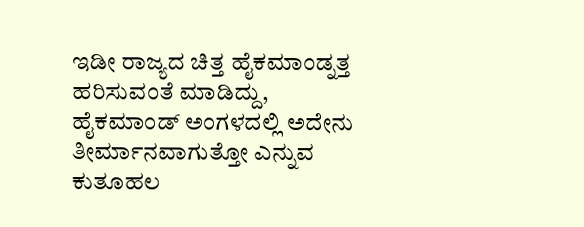ಇಡೀ ರಾಜ್ಯದ ಚಿತ್ತ ಹೈಕಮಾಂಡ್ನತ್ತ ಹರಿಸುವಂತೆ ಮಾಡಿದ್ದು, ಹೈಕಮಾಂಡ್ ಅಂಗಳದಲ್ಲಿ ಅದೇನು ತೀರ್ಮಾನವಾಗುತ್ತೋ ಎನ್ನುವ ಕುತೂಹಲ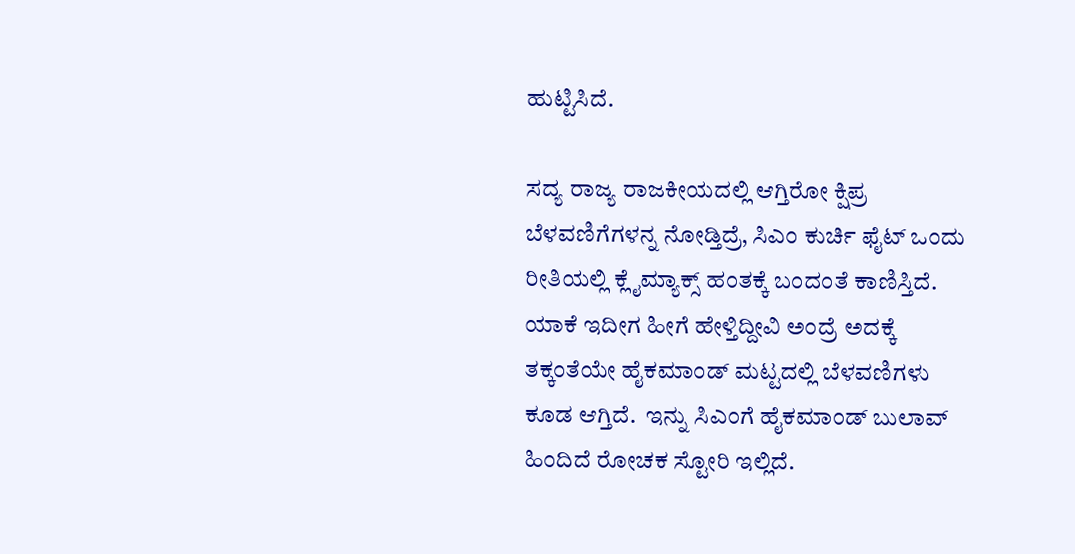ಹುಟ್ಟಿಸಿದೆ.

ಸದ್ಯ ರಾಜ್ಯ ರಾಜಕೀಯದಲ್ಲಿ ಆಗ್ತಿರೋ ಕ್ಷಿಪ್ರ ಬೆಳವಣಿಗೆಗಳನ್ನ ನೋಡ್ತಿದ್ರೆ, ಸಿಎಂ ಕುರ್ಚಿ ಫೈಟ್ ಒಂದು ರೀತಿಯಲ್ಲಿ ಕ್ಲೈಮ್ಯಾಕ್ಸ್ ಹಂತಕ್ಕೆ ಬಂದಂತೆ ಕಾಣಿಸ್ತಿದೆ. ಯಾಕೆ ಇದೀಗ ಹೀಗೆ ಹೇಳ್ತಿದ್ದೀವಿ ಅಂದ್ರೆ ಅದಕ್ಕೆ ತಕ್ಕಂತೆಯೇ ಹೈಕಮಾಂಡ್ ಮಟ್ಟದಲ್ಲಿ ಬೆಳವಣಿಗಳು ಕೂಡ ಆಗ್ತಿದೆ.  ಇನ್ನು ಸಿಎಂಗೆ ಹೈಕಮಾಂಡ್ ಬುಲಾವ್ ಹಿಂದಿದೆ ರೋಚಕ ಸ್ಟೋರಿ ಇಲ್ಲಿದೆ.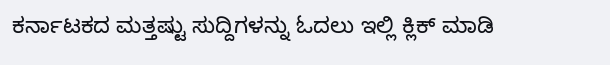ಕರ್ನಾಟಕದ ಮತ್ತಷ್ಟು ಸುದ್ದಿಗಳನ್ನು ಓದಲು ಇಲ್ಲಿ ಕ್ಲಿಕ್ ಮಾಡಿ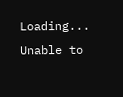Loading...
Unable to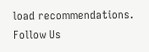load recommendations.
Follow Us